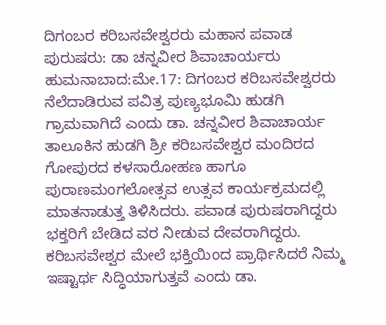ದಿಗಂಬರ ಕರಿಬಸವೇಶ್ವರರು ಮಹಾನ ಪವಾಡ ಪುರುಷರು: ಡಾ ಚನ್ನವೀರ ಶಿವಾಚಾರ್ಯರು
ಹುಮನಾಬಾದ:ಮೇ.17: ದಿಗಂಬರ ಕರಿಬಸವೇಶ್ವರರು ನೆಲೆದಾಡಿರುವ ಪವಿತ್ರ ಪುಣ್ಯಭೂಮಿ ಹುಡಗಿ ಗ್ರಾಮವಾಗಿದೆ ಎಂದು ಡಾ. ಚನ್ನವೀರ ಶಿವಾಚಾರ್ಯ ತಾಲೂಕಿನ ಹುಡಗಿ ಶ್ರೀ ಕರಿಬಸವೇಶ್ವರ ಮಂದಿರದ ಗೋಪುರದ ಕಳಸಾರೋಹಣ ಹಾಗೂ ಪುರಾಣಮಂಗಲೋತ್ಸವ ಉತ್ಸವ ಕಾರ್ಯಕ್ರಮದಲ್ಲಿ ಮಾತನಾಡುತ್ತ ತಿಳಿಸಿದರು. ಪವಾಡ ಪುರುಷರಾಗಿದ್ದರು ಭಕ್ತರಿಗೆ ಬೇಡಿದ ವರ ನೀಡುವ ದೇವರಾಗಿದ್ದರು. ಕರಿಬಸವೇಶ್ವರ ಮೇಲೆ ಭಕ್ತಿಯಿಂದ ಪ್ರಾರ್ಥಿಸಿದರೆ ನಿಮ್ಮ ಇಷ್ಟಾರ್ಥ ಸಿದ್ಧಿಯಾಗುತ್ತವೆ ಎಂದು ಡಾ.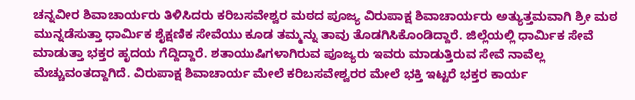ಚನ್ನವೀರ ಶಿವಾಚಾರ್ಯರು ತಿಳಿಸಿದರು ಕರಿಬಸವೇಶ್ವರ ಮಠದ ಪೂಜ್ಯ ವಿರುಪಾಕ್ಷ ಶಿವಾಚಾರ್ಯರು ಅತ್ಯುತ್ತಮವಾಗಿ ಶ್ರೀ ಮಠ ಮುನ್ನಡೆಸುತ್ತಾ ಧಾರ್ಮಿಕ ಶೈಕ್ಷಣಿಕ ಸೇವೆಯು ಕೂಡ ತಮ್ಮನ್ನು ತಾವು ತೊಡಗಿಸಿಕೊಂಡಿದ್ದಾರೆ. ಜಿಲ್ಲೆಯಲ್ಲಿ ಧಾರ್ಮಿಕ ಸೇವೆ ಮಾಡುತ್ತಾ ಭಕ್ತರ ಹೃದಯ ಗೆದ್ದಿದ್ದಾರೆ. ಶತಾಯುಷಿಗಳಾಗಿರುವ ಪೂಜ್ಯರು ಇವರು ಮಾಡುತ್ತಿರುವ ಸೇವೆ ನಾವೆಲ್ಲ ಮೆಚ್ಚುವಂತದ್ದಾಗಿದೆ. ವಿರುಪಾಕ್ಷ ಶಿವಾಚಾರ್ಯ ಮೇಲೆ ಕರಿಬಸವೇಶ್ವರರ ಮೇಲೆ ಭಕ್ತಿ ಇಟ್ಟರೆ ಭಕ್ತರ ಕಾರ್ಯ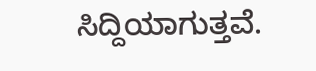ಸಿದ್ದಿಯಾಗುತ್ತವೆ.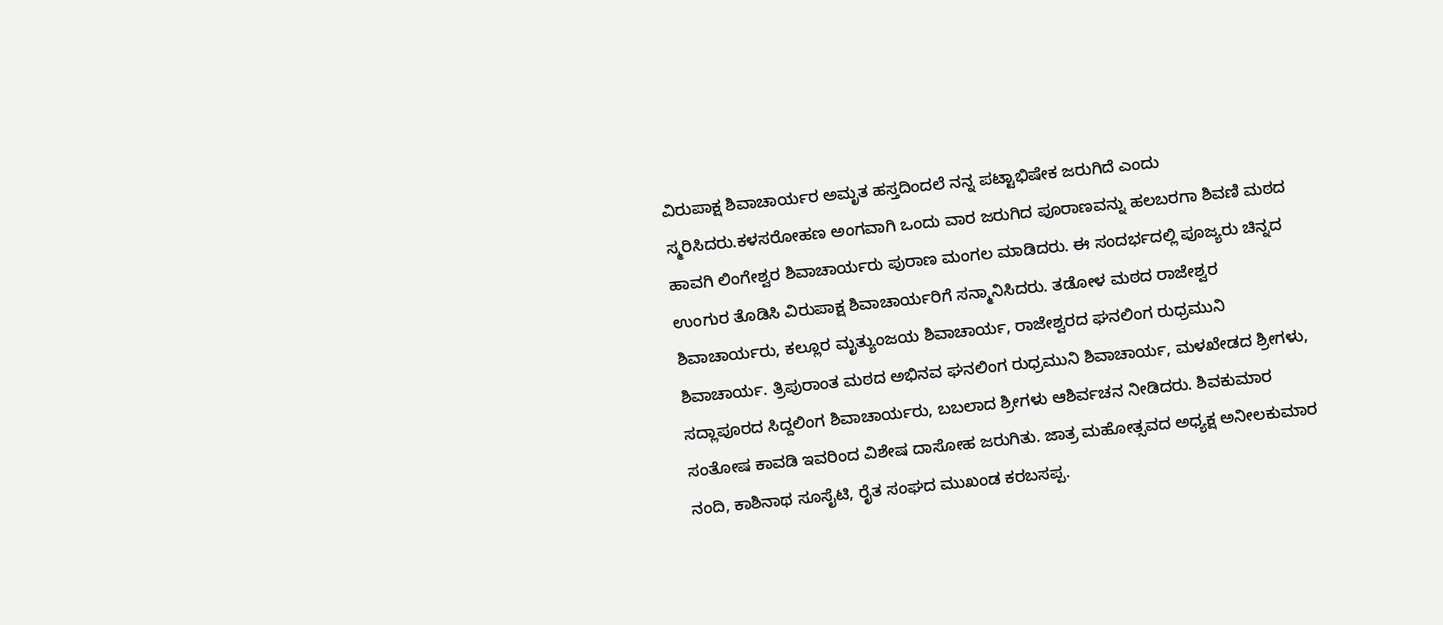ವಿರುಪಾಕ್ಷ ಶಿವಾಚಾರ್ಯರ ಅಮೃತ ಹಸ್ತದಿಂದಲೆ ನನ್ನ ಪಟ್ಟಾಭಿಷೇಕ ಜರುಗಿದೆ ಎಂದು ಸ್ಮರಿಸಿದರು.ಕಳಸರೋಹಣ ಅಂಗವಾಗಿ ಒಂದು ವಾರ ಜರುಗಿದ ಪೂರಾಣವನ್ನು ಹಲಬರಗಾ ಶಿವಣಿ ಮಠದ ಹಾವಗಿ ಲಿಂಗೇಶ್ವರ ಶಿವಾಚಾರ್ಯರು ಪುರಾಣ ಮಂಗಲ ಮಾಡಿದರು. ಈ ಸಂದರ್ಭದಲ್ಲಿ ಪೂಜ್ಯರು ಚಿನ್ನದ ಉಂಗುರ ತೊಡಿಸಿ ವಿರುಪಾಕ್ಷ ಶಿವಾಚಾರ್ಯರಿಗೆ ಸನ್ಮಾನಿಸಿದರು. ತಡೋಳ ಮಠದ ರಾಜೇಶ್ವರ ಶಿವಾಚಾರ್ಯರು, ಕಲ್ಲೂರ ಮೃತ್ಯುಂಜಯ ಶಿವಾಚಾರ್ಯ, ರಾಜೇಶ್ವರದ ಘನಲಿಂಗ ರುಧ್ರಮುನಿ ಶಿವಾಚಾರ್ಯ. ತ್ರಿಪುರಾಂತ ಮಠದ ಅಭಿನವ ಘನಲಿಂಗ ರುಧ್ರಮುನಿ ಶಿವಾಚಾರ್ಯ, ಮಳಖೇಡದ ಶ್ರೀಗಳು, ಸದ್ಲಾಪೂರದ ಸಿದ್ದಲಿಂಗ ಶಿವಾಚಾರ್ಯರು, ಬಬಲಾದ ಶ್ರೀಗಳು ಆಶಿರ್ವಚನ ನೀಡಿದರು. ಶಿವಕುಮಾರ ಸಂತೋಷ ಕಾವಡಿ ಇವರಿಂದ ವಿಶೇಷ ದಾಸೋಹ ಜರುಗಿತು. ಜಾತ್ರ ಮಹೋತ್ಸವದ ಅಧ್ಯಕ್ಷ ಅನೀಲಕುಮಾರ ನಂದಿ, ಕಾಶಿನಾಥ ಸೂಸೈಟಿ, ರೈತ ಸಂಘದ ಮುಖಂಡ ಕರಬಸಪ್ಪ.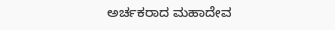ಅರ್ಚಕರಾದ ಮಹಾದೇವ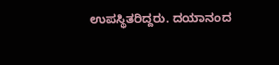ಉಪಸ್ಥಿತರಿದ್ದರು. ದಯಾನಂದ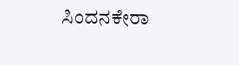ಸಿಂದನಕೇರಾ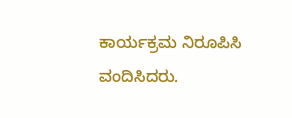ಕಾರ್ಯಕ್ರಮ ನಿರೂಪಿಸಿ ವಂದಿಸಿದರು.